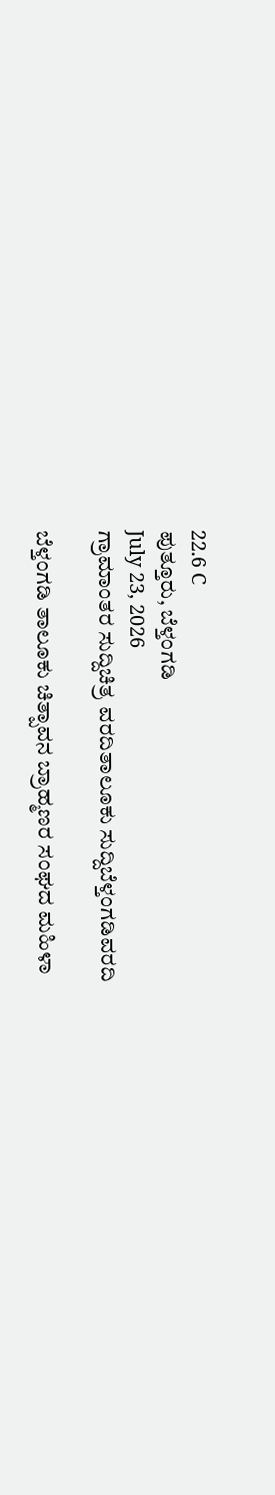22.6 C
ಪುತ್ತೂರು, ಬೆಳ್ತಂಗಡಿ
July 23, 2026
ಗ್ರಾಮಾಂತರ ಸುದ್ದಿಚಿತ್ರ ವರದಿತಾಲೂಕು ಸುದ್ದಿಬೆಳ್ತಂಗಡಿವರದಿ

ಬೆಳ್ತಂಗಡಿ ತಾಲೂಕು ಚಿತ್ಪಾವನ ಬ್ರಾಹ್ಮಣರ ಸಂಘದ ಮಹಿಳಾ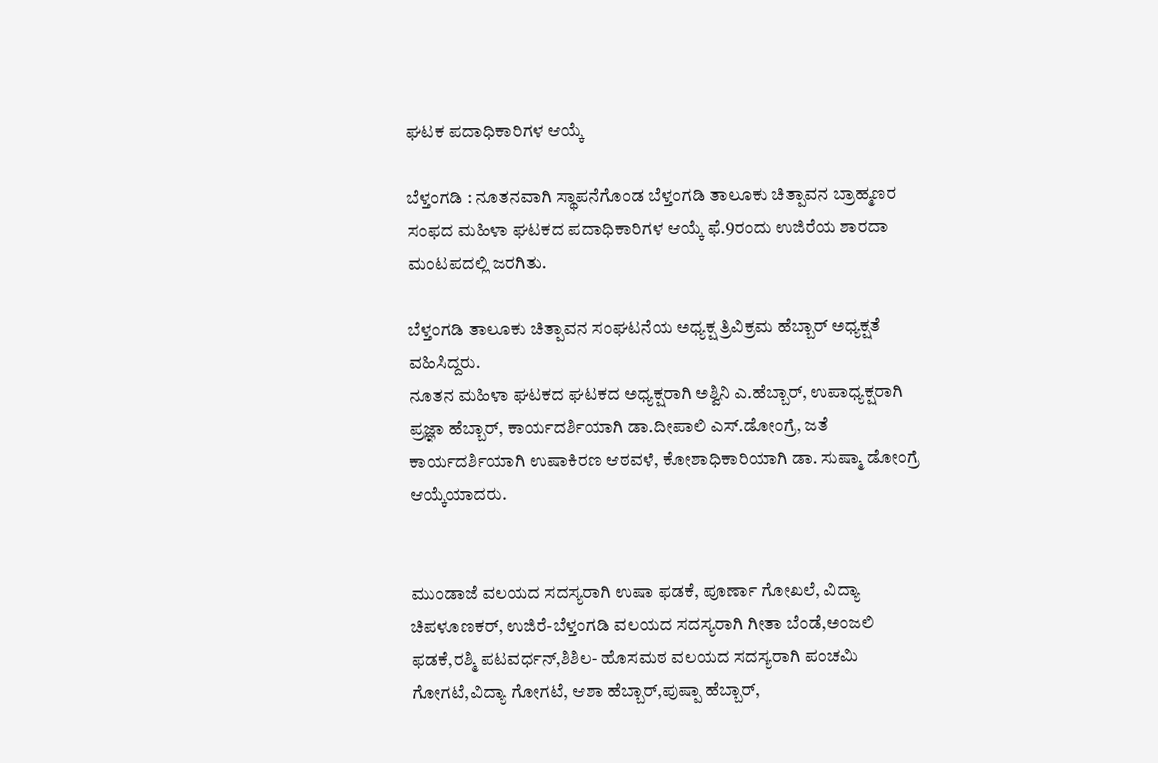ಘಟಕ ಪದಾಧಿಕಾರಿಗಳ ಆಯ್ಕೆ

ಬೆಳ್ತಂಗಡಿ : ನೂತನವಾಗಿ ಸ್ಥಾಪನೆಗೊಂಡ ಬೆಳ್ತಂಗಡಿ ತಾಲೂಕು ಚಿತ್ಪಾವನ ಬ್ರಾಹ್ಮಣರ ಸಂಫದ ಮಹಿಳಾ ಘಟಕದ ಪದಾಧಿಕಾರಿಗಳ ಆಯ್ಕೆ ಫೆ.9ರಂದು ಉಜಿರೆಯ ಶಾರದಾ ಮಂಟಪದಲ್ಲಿ ಜರಗಿತು.

ಬೆಳ್ತಂಗಡಿ ತಾಲೂಕು ಚಿತ್ಪಾವನ ಸಂಘಟನೆಯ ಅಧ್ಯಕ್ಷ ತ್ರಿವಿಕ್ರಮ ಹೆಬ್ಬಾರ್ ಅಧ್ಯಕ್ಷತೆ ವಹಿಸಿದ್ದರು.
ನೂತನ ಮಹಿಳಾ ಘಟಕದ ಘಟಕದ ಅಧ್ಯಕ್ಷರಾಗಿ ಅಶ್ವಿನಿ ಎ.ಹೆಬ್ಬಾರ್, ಉಪಾಧ್ಯಕ್ಷರಾಗಿ ಪ್ರಜ್ಞಾ ಹೆಬ್ಬಾರ್, ಕಾರ್ಯದರ್ಶಿಯಾಗಿ ಡಾ.ದೀಪಾಲಿ ಎಸ್.ಡೋಂಗ್ರೆ, ಜತೆ ಕಾರ್ಯದರ್ಶಿಯಾಗಿ ಉಷಾಕಿರಣ ಆಠವಳೆ, ಕೋಶಾಧಿಕಾರಿಯಾಗಿ ಡಾ. ಸುಷ್ಮಾ ಡೋಂಗ್ರೆ ಆಯ್ಕೆಯಾದರು.


ಮುಂಡಾಜೆ ವಲಯದ ಸದಸ್ಯರಾಗಿ ಉಷಾ ಫಡಕೆ, ಪೂರ್ಣಾ ಗೋಖಲೆ, ವಿದ್ಯಾ ಚಿಪಳೂಣಕರ್, ಉಜಿರೆ-ಬೆಳ್ತಂಗಡಿ ವಲಯದ ಸದಸ್ಯರಾಗಿ ಗೀತಾ ಬೆಂಡೆ,ಅಂಜಲಿ ಫಡಕೆ,ರಶ್ಮಿ ಪಟವರ್ಧನ್,ಶಿಶಿಲ- ಹೊಸಮಠ ವಲಯದ ಸದಸ್ಯರಾಗಿ ಪಂಚಮಿ ಗೋಗಟೆ,ವಿದ್ಯಾ ಗೋಗಟೆ, ಆಶಾ ಹೆಬ್ಬಾರ್,ಪುಷ್ಪಾ ಹೆಬ್ಬಾರ್,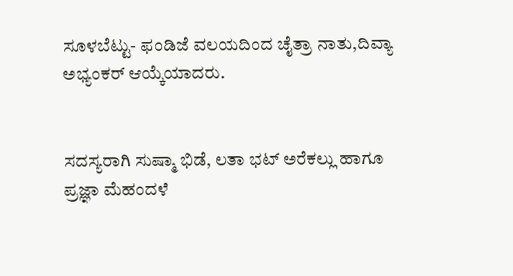ಸೂಳಬೆಟ್ಟು- ಫಂಡಿಜೆ ವಲಯದಿಂದ ಚೈತ್ರಾ ನಾತು,ದಿವ್ಯಾ ಅಭ್ಯಂಕರ್ ಆಯ್ಕೆಯಾದರು.


ಸದಸ್ಯರಾಗಿ ಸುಷ್ಮಾ ಭಿಡೆ, ಲತಾ ಭಟ್ ಅರೆಕಲ್ಲು ಹಾಗೂ ಪ್ರಜ್ಞಾ ಮೆಹಂದಳೆ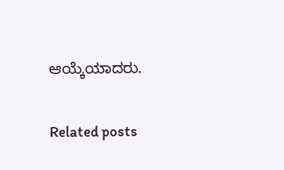ಆಯ್ಕೆಯಾದರು.

Related posts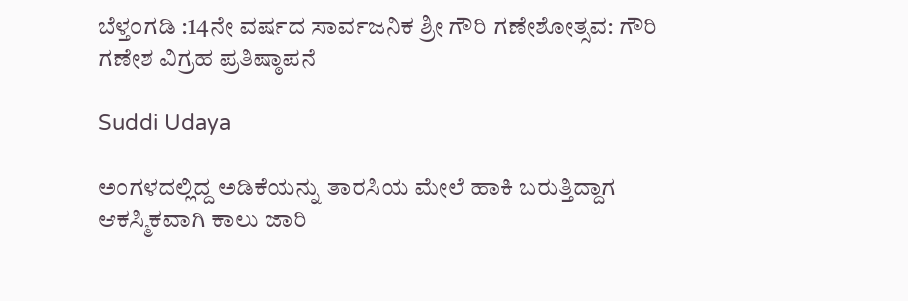ಬೆಳ್ತಂಗಡಿ :14ನೇ ವರ್ಷದ ಸಾರ್ವಜನಿಕ ಶ್ರೀ ಗೌರಿ ಗಣೇಶೋತ್ಸವ: ಗೌರಿ ಗಣೇಶ ವಿಗ್ರಹ ಪ್ರತಿಷ್ಠಾಪನೆ

Suddi Udaya

ಅಂಗಳದಲ್ಲಿದ್ದ ಅಡಿಕೆಯನ್ನು ತಾರಸಿಯ ಮೇಲೆ ಹಾಕಿ ಬರುತ್ತಿದ್ದಾಗ ಆಕಸ್ಮಿಕವಾಗಿ ಕಾಲು ಜಾರಿ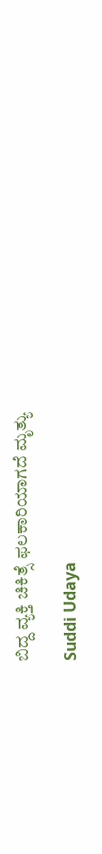ಬಿದ್ದ ವ್ಯಕ್ತಿ ಚಿಕಿತ್ಸೆ ಫಲಕಾರಿಯಾಗದೆ ಮೃತ್ಯು

Suddi Udaya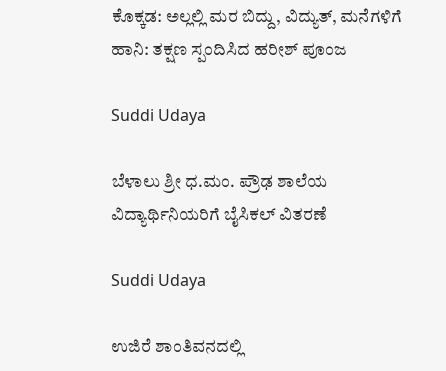ಕೊಕ್ಕಡ: ಅಲ್ಲಲ್ಲಿ ಮರ ಬಿದ್ದು, ವಿದ್ಯುತ್, ಮನೆಗಳಿಗೆ ಹಾನಿ: ತಕ್ಷಣ ಸ್ಪಂದಿಸಿದ ಹರೀಶ್ ಪೂಂಜ

Suddi Udaya

ಬೆಳಾಲು ಶ್ರೀ ಧ.ಮಂ. ಪ್ರೌಢ ಶಾಲೆಯ ವಿದ್ಯಾರ್ಥಿನಿಯರಿಗೆ ಬೈಸಿಕಲ್ ವಿತರಣೆ

Suddi Udaya

ಉಜಿರೆ ಶಾಂತಿವನದಲ್ಲಿ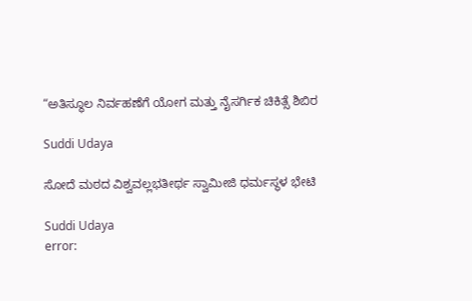“ಅತಿಸ್ಥೂಲ ನಿರ್ವಹಣೆಗೆ ಯೋಗ ಮತ್ತು ನೈಸರ್ಗಿಕ ಚಿಕಿತ್ಸೆ ಶಿಬಿರ

Suddi Udaya

ಸೋದೆ ಮಠದ ವಿಶ್ವವಲ್ಲಭತೀರ್ಥ ಸ್ವಾಮೀಜಿ ಧರ್ಮಸ್ಥಳ ಭೇಟಿ

Suddi Udaya
error: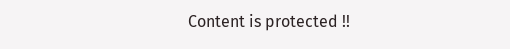Content is protected !!